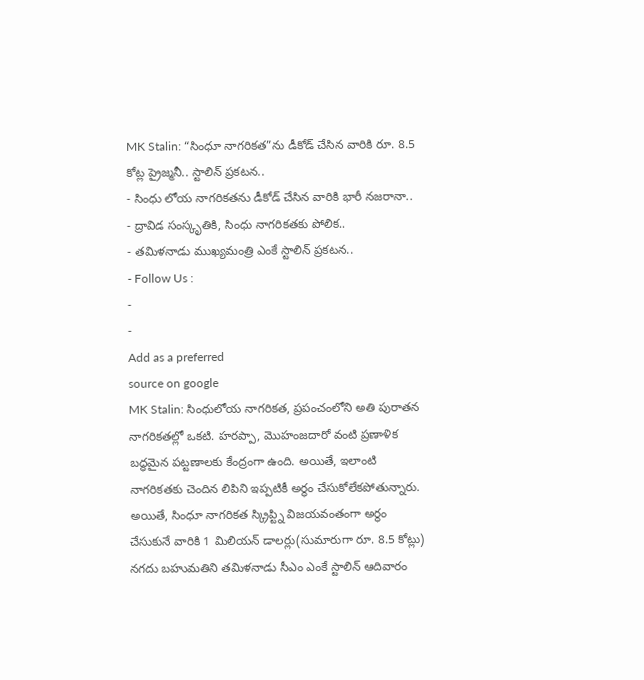MK Stalin: “సింధూ నాగరికత”ను డీకోడ్ చేసిన వారికి రూ. 8.5 కోట్ల ప్రైజ్మనీ.. స్టాలిన్ ప్రకటన..
- సింధు లోయ నాగరికతను డీకోడ్ చేసిన వారికి భారీ నజరానా..
- ద్రావిడ సంస్కృతికి, సింధు నాగరికతకు పోలిక..
- తమిళనాడు ముఖ్యమంత్రి ఎంకే స్టాలిన్ ప్రకటన..
- Follow Us :
-
-
Add as a preferred
source on google
MK Stalin: సింధులోయ నాగరికత, ప్రపంచంలోని అతి పురాతన నాగరికతల్లో ఒకటి. హరప్పా, మొహంజదారో వంటి ప్రణాళిక బద్ధమైన పట్టణాలకు కేంద్రంగా ఉంది. అయితే, ఇలాంటి నాగరికతకు చెందిన లిపిని ఇప్పటికీ అర్థం చేసుకోలేకపోతున్నారు. అయితే, సింధూ నాగరికత స్క్రిప్ట్ని విజయవంతంగా అర్థం చేసుకునే వారికి 1 మిలియన్ డాలర్లు(సుమారుగా రూ. 8.5 కోట్లు) నగదు బహుమతిని తమిళనాడు సీఎం ఎంకే స్టాలిన్ ఆదివారం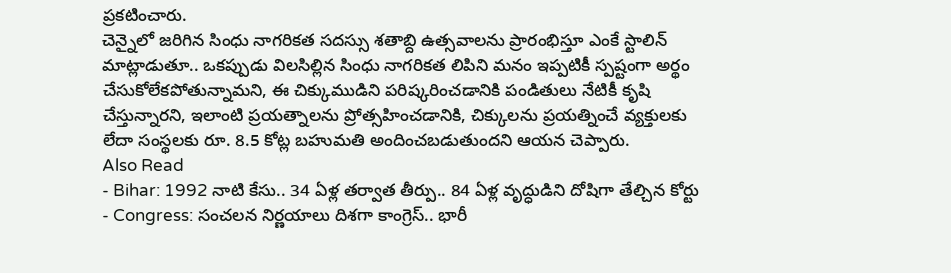ప్రకటించారు.
చెన్నైలో జరిగిన సింధు నాగరికత సదస్సు శతాబ్ది ఉత్సవాలను ప్రారంభిస్తూ ఎంకే స్టాలిన్ మాట్లాడుతూ.. ఒకప్పుడు విలసిల్లిన సింధు నాగరికత లిపిని మనం ఇప్పటికీ స్పష్టంగా అర్థం చేసుకోలేకపోతున్నామని, ఈ చిక్కుముడిని పరిష్కరించడానికి పండితులు నేటికీ కృషి చేస్తున్నారని, ఇలాంటి ప్రయత్నాలను ప్రోత్సహించడానికి, చిక్కులను ప్రయత్నించే వ్యక్తులకు లేదా సంస్థలకు రూ. 8.5 కోట్ల బహుమతి అందించబడుతుందని ఆయన చెప్పారు.
Also Read
- Bihar: 1992 నాటి కేసు.. 34 ఏళ్ల తర్వాత తీర్పు.. 84 ఏళ్ల వృద్ధుడిని దోషిగా తేల్చిన కోర్టు
- Congress: సంచలన నిర్ణయాలు దిశగా కాంగ్రెస్.. భారీ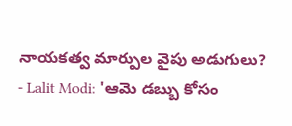నాయకత్వ మార్పుల వైపు అడుగులు?
- Lalit Modi: 'ఆమె డబ్బు కోసం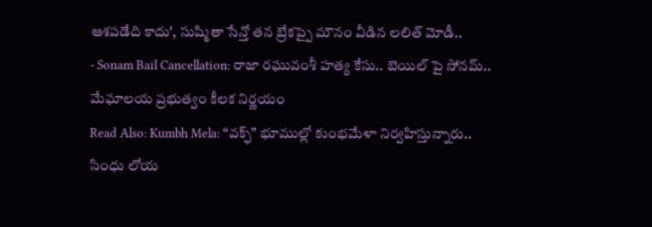ఆశపడేది కాదు', సుష్మితా సేన్తో తన బ్రేకప్పై మౌనం వీడిన లలిత్ మోడీ..
- Sonam Bail Cancellation: రాజా రఘువంశీ హత్య కేసు.. బెయిల్ పై సోనమ్.. మేఘాలయ ప్రభుత్వం కీలక నిర్ణయం
Read Also: Kumbh Mela: “వక్ఫ్” భూముల్లో కుంభమేళా నిర్వహిస్తున్నారు..
సింధు లోయ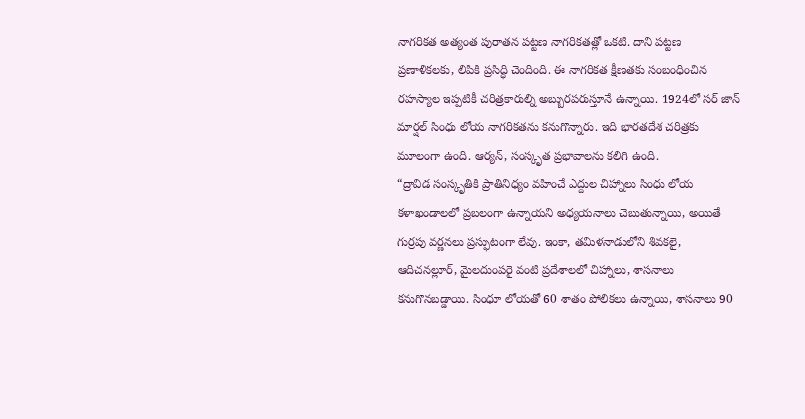నాగరికత అత్యంత పురాతన పట్టణ నాగరికతత్లో ఒకటి. దాని పట్టణ ప్రణాళికలకు, లిపికి ప్రసిద్ధి చెందింది. ఈ నాగరికత క్షీణతకు సంబంధించిన రహస్యాల ఇప్పటికీ చరిత్రకారుల్ని అబ్బురపరుస్తూనే ఉన్నాయి. 1924లో సర్ జాన్ మార్షల్ సింధు లోయ నాగరికతను కనుగొన్నారు. ఇది భారతదేశ చరిత్రకు మూలంగా ఉంది. ఆర్యన్, సంస్కృత ప్రభావాలను కలిగి ఉంది.
“ద్రావిడ సంస్కృతికి ప్రాతినిధ్యం వహించే ఎద్దుల చిహ్నాలు సింధు లోయ కళాఖండాలలో ప్రబలంగా ఉన్నాయని అధ్యయనాలు చెబుతున్నాయి, అయితే గుర్రపు వర్ణనలు ప్రస్ఫుటంగా లేవు. ఇంకా, తమిళనాడులోని శివకలై, ఆదిచనల్లూర్, మైలదుంపరై వంటి ప్రదేశాలలో చిహ్నాలు, శాసనాలు కనుగొనబడ్డాయి. సింధూ లోయతో 60 శాతం పోలికలు ఉన్నాయి, శాసనాలు 90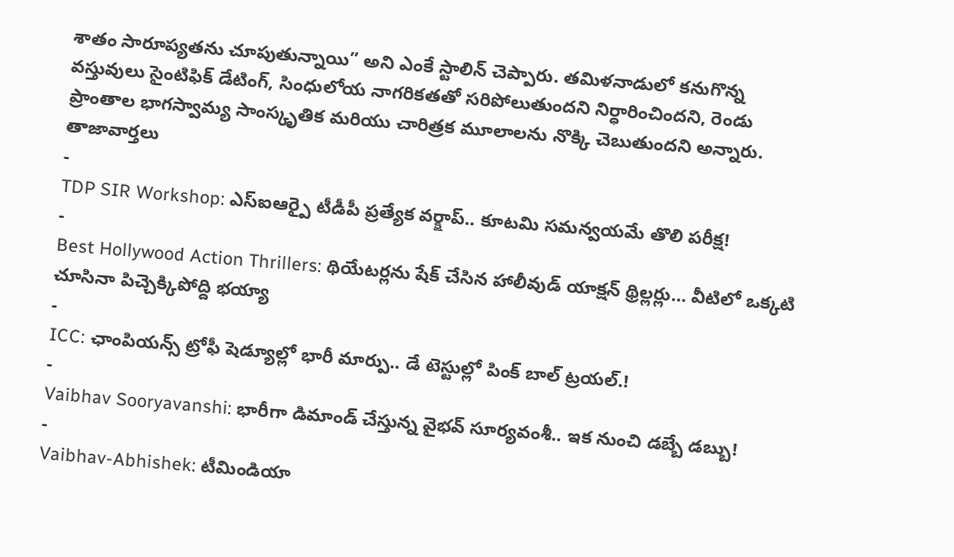శాతం సారూప్యతను చూపుతున్నాయి” అని ఎంకే స్టాలిన్ చెప్పారు. తమిళనాడులో కనుగొన్న వస్తువులు సైంటిఫిక్ డేటింగ్, సింధులోయ నాగరికతతో సరిపోలుతుందని నిర్ధారించిందని, రెండు ప్రాంతాల భాగస్వామ్య సాంస్కృతిక మరియు చారిత్రక మూలాలను నొక్కి చెబుతుందని అన్నారు.
తాజావార్తలు
-
TDP SIR Workshop: ఎస్ఐఆర్పై టీడీపీ ప్రత్యేక వర్క్షాప్.. కూటమి సమన్వయమే తొలి పరీక్ష!
-
Best Hollywood Action Thrillers: థియేటర్లను షేక్ చేసిన హాలీవుడ్ యాక్షన్ థ్రిల్లర్లు… వీటిలో ఒక్కటి చూసినా పిచ్చెక్కిపోద్ది భయ్యా
-
ICC: ఛాంపియన్స్ ట్రోఫీ షెడ్యూల్లో భారీ మార్పు.. డే టెస్టుల్లో పింక్ బాల్ ట్రయల్.!
-
Vaibhav Sooryavanshi: భారీగా డిమాండ్ చేస్తున్న వైభవ్ సూర్యవంశీ.. ఇక నుంచి డబ్బే డబ్బు!
-
Vaibhav-Abhishek: టీమిండియా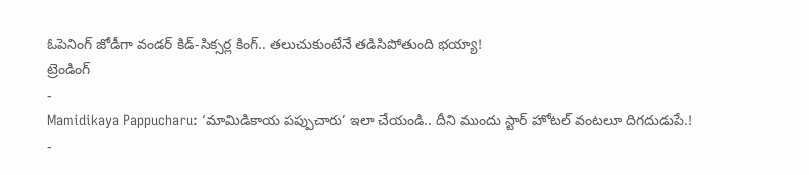ఓపెనింగ్ జోడీగా వండర్ కిడ్-సిక్సర్ల కింగ్.. తలుచుకుంటేనే తడిసిపోతుంది భయ్యా!
ట్రెండింగ్
-
Mamidikaya Pappucharu: ‘మామిడికాయ పప్పుచారు’ ఇలా చేయండి.. దీని ముందు స్టార్ హోటల్ వంటలూ దిగదుడుపే.!
-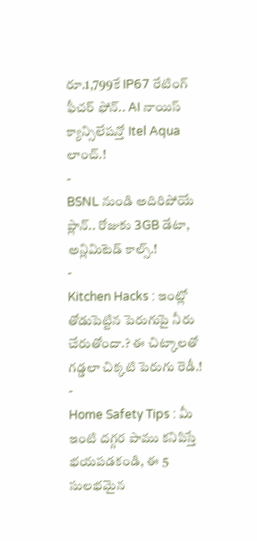రూ.1,799కే IP67 రేటింగ్ ఫీచర్ ఫోన్.. AI నాయిస్ క్యాన్సిలేషన్తో Itel Aqua లాంచ్.!
-
BSNL నుండి అదిరిపోయే ప్లాన్.. రోజుకు 3GB డేటా, అన్లిమిటెడ్ కాల్స్.!
-
Kitchen Hacks : ఇంట్లో తోడుపెట్టిన పెరుగుపై నీరు చేరుతోందా.? ఈ చిట్కాలతో గడ్డలా చిక్కటి పెరుగు రెడీ.!
-
Home Safety Tips : మీ ఇంటి దగ్గర పాము కనిపిస్తే భయపడకండి, ఈ 5 సులభమైన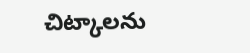చిట్కాలను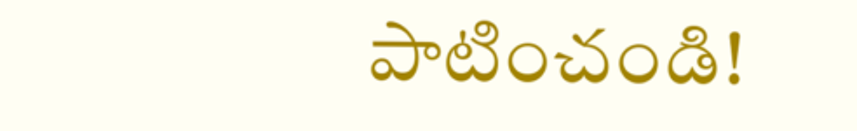పాటించండి!